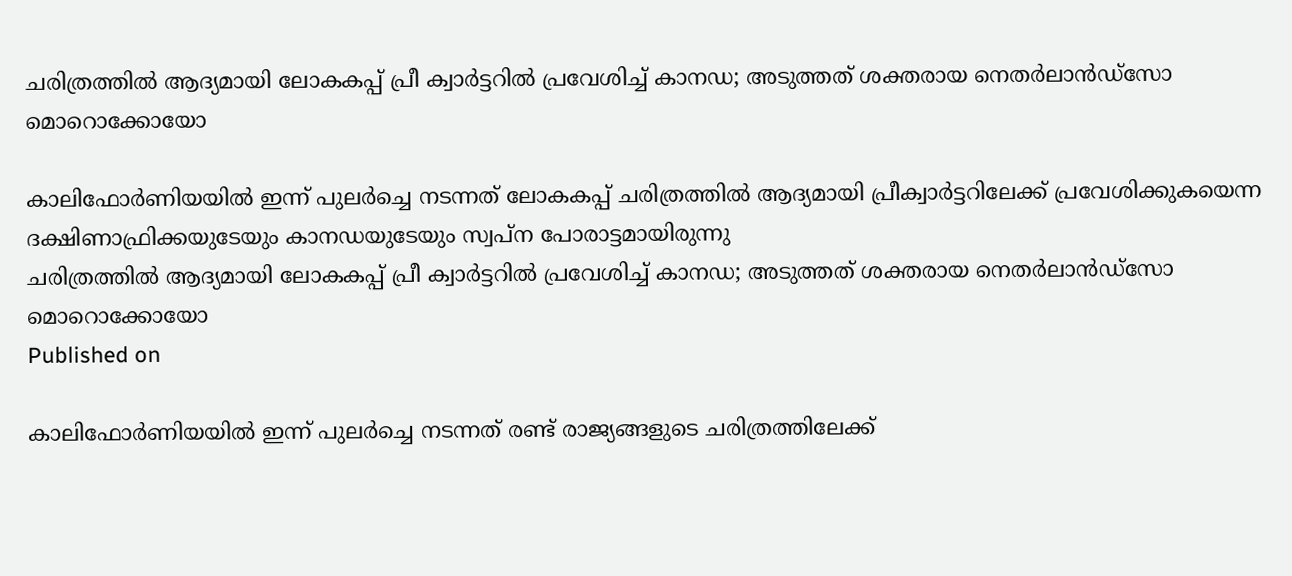ചരിത്രത്തിൽ ആദ്യമായി ലോകകപ്പ് പ്രീ ക്വാർട്ടറിൽ പ്രവേശിച്ച് കാനഡ; അടുത്തത് ശക്തരായ നെതർലാൻ‍ഡ്സോ മൊറൊക്കോയോ

കാലിഫോർണിയയിൽ ഇന്ന് പുലർച്ചെ നടന്നത് ലോകകപ്പ് ചരിത്രത്തിൽ ആദ്യമായി പ്രീക്വാർട്ടറിലേക്ക് പ്രവേശിക്കുകയെന്ന ദക്ഷിണാഫ്രിക്കയുടേയും കാനഡയുടേയും സ്വപ്ന പോരാട്ടമായിരുന്നു
ചരിത്രത്തിൽ ആദ്യമായി ലോകകപ്പ് പ്രീ ക്വാർട്ടറിൽ പ്രവേശിച്ച് കാനഡ; അടുത്തത് ശക്തരായ നെതർലാൻ‍ഡ്സോ മൊറൊക്കോയോ
Published on

കാലിഫോർണിയയിൽ ഇന്ന് പുലർച്ചെ നടന്നത് രണ്ട് രാജ്യങ്ങളുടെ ചരിത്രത്തിലേക്ക്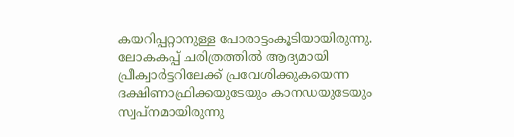കയറിപ്പറ്റാനുള്ള പോരാട്ടംകൂടിയായിരുന്നു. ലോകകപ്പ് ചരിത്രത്തിൽ ആദ്യമായി പ്രീക്വാർട്ടറിലേക്ക് പ്രവേശിക്കുകയെന്ന ദക്ഷിണാഫ്രിക്കയുടേയും കാനഡയുടേയും സ്വപ്നമായിരുന്നു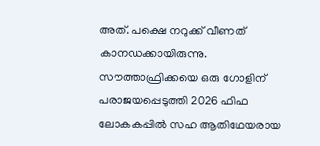അത്. പക്ഷെ നറുക്ക് വീണത് കാനഡക്കായിരുന്നു. സൗത്താഫ്രിക്കയെ ഒരു ഗോളിന് പരാജയപ്പെടുത്തി 2026 ഫിഫ ലോകകപ്പിൽ സഹ ആതിഥേയരായ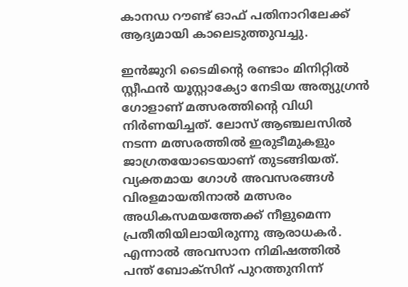കാനഡ റൗണ്ട് ഓഫ് പതിനാറിലേക്ക് ആദ്യമായി കാലെടുത്തുവച്ചു.

ഇൻജുറി ടൈമിന്റെ രണ്ടാം മിനിറ്റിൽ സ്റ്റീഫൻ യൂസ്റ്റാക്യോ നേടിയ അത്യുഗ്രൻ ഗോളാണ് മത്സരത്തിന്റെ വിധി നിർണയിച്ചത്. ലോസ് ആഞ്ചലസിൽ നടന്ന മത്സരത്തിൽ ഇരുടീമുകളും ജാഗ്രതയോടെയാണ് തുടങ്ങിയത്. വ്യക്തമായ ഗോൾ അവസരങ്ങൾ വിരളമായതിനാൽ മത്സരം അധികസമയത്തേക്ക് നീളുമെന്ന പ്രതീതിയിലായിരുന്നു ആരാധകർ. എന്നാൽ അവസാന നിമിഷത്തിൽ പന്ത് ബോക്‌സിന് പുറത്തുനിന്ന്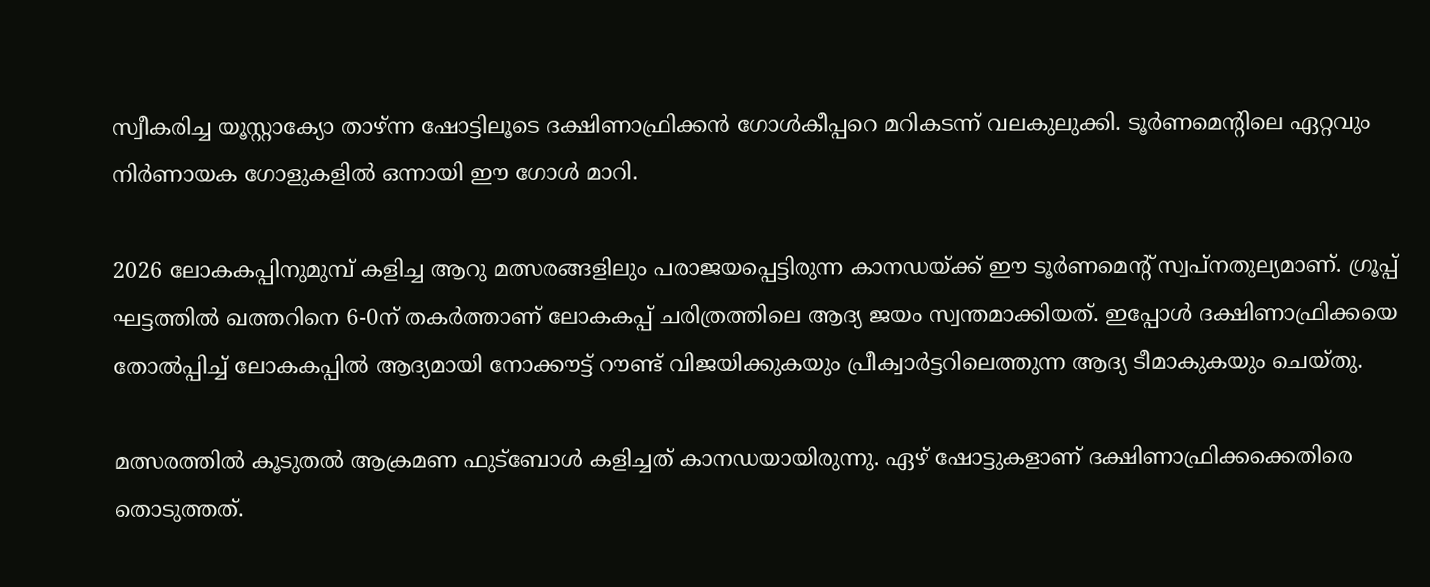സ്വീകരിച്ച യൂസ്റ്റാക്യോ താഴ്ന്ന ഷോട്ടിലൂടെ ദക്ഷിണാഫ്രിക്കൻ ഗോൾകീപ്പറെ മറികടന്ന് വലകുലുക്കി. ടൂർണമെന്റിലെ ഏറ്റവും നിർണായക ഗോളുകളിൽ ഒന്നായി ഈ ഗോൾ മാറി.

2026 ലോകകപ്പിനുമുമ്പ് കളിച്ച ആറു മത്സരങ്ങളിലും പരാജയപ്പെട്ടിരുന്ന കാനഡയ്ക്ക് ഈ ടൂർണമെന്റ് സ്വപ്നതുല്യമാണ്. ഗ്രൂപ്പ് ഘട്ടത്തിൽ ഖത്തറിനെ 6-0ന് തകർത്താണ് ലോകകപ്പ് ചരിത്രത്തിലെ ആദ്യ ജയം സ്വന്തമാക്കിയത്. ഇപ്പോൾ ദക്ഷിണാഫ്രിക്കയെ തോൽപ്പിച്ച് ലോകകപ്പിൽ ആദ്യമായി നോക്കൗട്ട് റൗണ്ട് വിജയിക്കുകയും പ്രീക്വാർട്ടറിലെത്തുന്ന ആദ്യ ടീമാകുകയും ചെയ്തു.

മത്സരത്തിൽ കൂടുതൽ ആക്രമണ ഫുട്ബോൾ കളിച്ചത് കാനഡയായിരുന്നു. ഏഴ് ഷോട്ടുകളാണ് ദക്ഷിണാഫ്രിക്കക്കെതിരെ തൊടുത്തത്.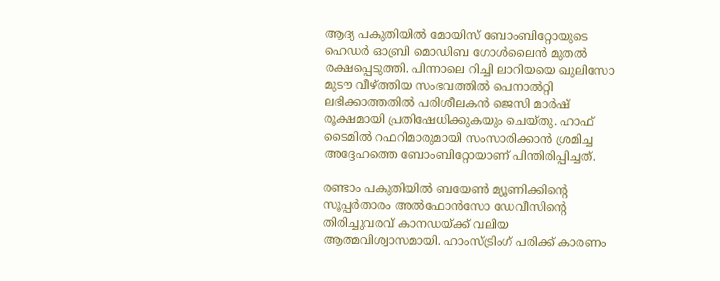ആദ്യ പകുതിയിൽ മോയിസ് ബോംബിറ്റോയുടെ ഹെഡർ ഓബ്രി മൊഡിബ ഗോൾലൈൻ മുതൽ രക്ഷപ്പെടുത്തി. പിന്നാലെ റിച്ചി ലാറിയയെ ഖുലിസോ മുടൗ വീഴ്ത്തിയ സംഭവത്തിൽ പെനാൽറ്റി ലഭിക്കാത്തതിൽ പരിശീലകൻ ജെസി മാർഷ് രൂക്ഷമായി പ്രതിഷേധിക്കുകയും ചെയ്തു. ഹാഫ് ടൈമിൽ റഫറിമാരുമായി സംസാരിക്കാൻ ശ്രമിച്ച അദ്ദേഹത്തെ ബോംബിറ്റോയാണ് പിന്തിരിപ്പിച്ചത്.

രണ്ടാം പകുതിയിൽ ബയേൺ മ്യൂണിക്കിന്റെ സൂപ്പർതാരം അൽഫോൻസോ ഡേവീസിന്റെ തിരിച്ചുവരവ് കാനഡയ്ക്ക് വലിയ ആത്മവിശ്വാസമായി. ഹാംസ്ട്രിംഗ് പരിക്ക് കാരണം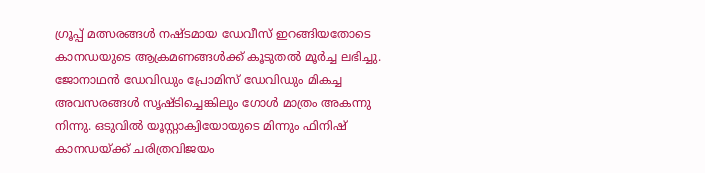ഗ്രൂപ്പ് മത്സരങ്ങൾ നഷ്ടമായ ഡേവീസ് ഇറങ്ങിയതോടെ കാനഡയുടെ ആക്രമണങ്ങൾക്ക് കൂടുതൽ മൂർച്ച ലഭിച്ചു. ജോനാഥൻ ഡേവിഡും പ്രോമിസ് ഡേവിഡും മികച്ച അവസരങ്ങൾ സൃഷ്ടിച്ചെങ്കിലും ഗോൾ മാത്രം അകന്നു നിന്നു. ഒടുവിൽ യൂസ്റ്റാക്വിയോയുടെ മിന്നും ഫിനിഷ് കാനഡയ്ക്ക് ചരിത്രവിജയം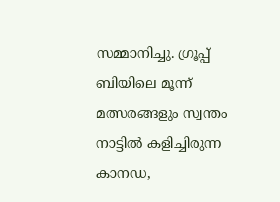സമ്മാനിച്ചു. ഗ്രൂപ്പ് ബിയിലെ മൂന്ന് മത്സരങ്ങളും സ്വന്തം നാട്ടിൽ കളിച്ചിരുന്ന കാനഡ,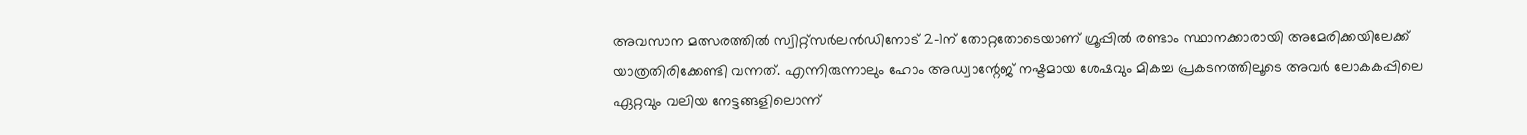അവസാന മത്സരത്തിൽ സ്വിറ്റ്സർലൻഡിനോട് 2-1ന് തോറ്റതോടെയാണ് ഗ്രൂപ്പിൽ രണ്ടാം സ്ഥാനക്കാരായി അമേരിക്കയിലേക്ക് യാത്രതിരിക്കേണ്ടി വന്നത്. എന്നിരുന്നാലും ഹോം അഡ്വാന്റേജ് നഷ്ടമായ ശേഷവും മികച്ച പ്രകടനത്തിലൂടെ അവർ ലോകകപ്പിലെ ഏറ്റവും വലിയ നേട്ടങ്ങളിലൊന്ന്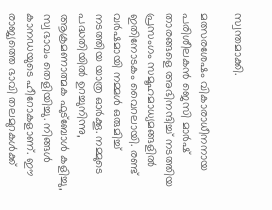സ്വന്തമാക്കി.

മത്സരശേഷം വികാരാധീനനായ പരിശീലകൻ ജെസി മാർഷ് താരങ്ങളെ അഭിനന്ദിച്ച് നടത്തിയ പ്രസംഗം സമൂഹമാധ്യമങ്ങളിൽ ഇതിനോടകം വൈറലായി. രണ്ട് വർഷമായി നമ്മൾ ഒരുമിച്ച് നടത്തിയ യാത്ര ഓർക്കൂ. നമ്മുടെ പദ്ധതിയിൽ ഉറച്ചുനിന്നു, ആക്രമണാത്മക ഫുട്ബോൾ കളിച്ചു, സ്വഭാവം തെളിയിച്ചു. നിങ്ങൾ കാനഡയുടെ ഹീറോകളാണ്. ഈ രാജ്യത്തെ ഭാവി തലമുറകൾക്ക്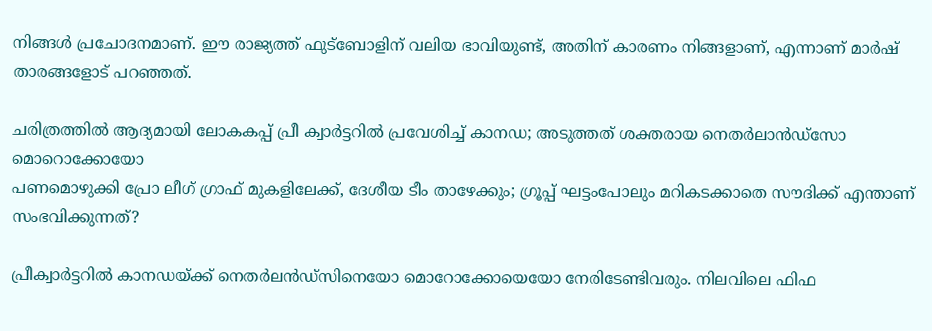നിങ്ങൾ പ്രചോദനമാണ്. ഈ രാജ്യത്ത് ഫുട്ബോളിന് വലിയ ഭാവിയുണ്ട്, അതിന് കാരണം നിങ്ങളാണ്, എന്നാണ് മാർഷ് താരങ്ങളോട് പറഞ്ഞത്.

ചരിത്രത്തിൽ ആദ്യമായി ലോകകപ്പ് പ്രീ ക്വാർട്ടറിൽ പ്രവേശിച്ച് കാനഡ; അടുത്തത് ശക്തരായ നെതർലാൻ‍ഡ്സോ മൊറൊക്കോയോ
പണമൊഴുക്കി പ്രോ ലീഗ് ഗ്രാഫ് മുകളിലേക്ക്, ദേശീയ ടീം താഴേക്കും; ഗ്രൂപ്പ് ഘട്ടംപോലും മറികടക്കാതെ സൗദിക്ക് എന്താണ് സംഭവിക്കുന്നത്?

പ്രീക്വാർട്ടറിൽ കാനഡയ്ക്ക് നെതർലൻഡ്സിനെയോ മൊറോക്കോയെയോ നേരിടേണ്ടിവരും. നിലവിലെ ഫിഫ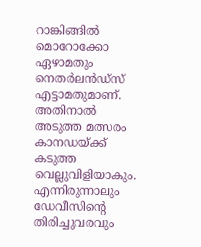റാങ്കിങ്ങിൽ മൊറോക്കോ ഏഴാമതും നെതർലൻഡ്സ് എട്ടാമതുമാണ്. അതിനാൽ അടുത്ത മത്സരം കാനഡയ്ക്ക് കടുത്ത വെല്ലുവിളിയാകും. എന്നിരുന്നാലും ഡേവീസിന്റെ തിരിച്ചുവരവും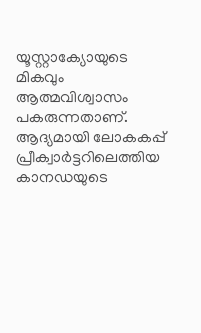യൂസ്റ്റാക്യോയുടെ മികവും ആത്മവിശ്വാസം പകരുന്നതാണ്. ആദ്യമായി ലോകകപ്പ് പ്രീക്വാർട്ടറിലെത്തിയ കാനഡയുടെ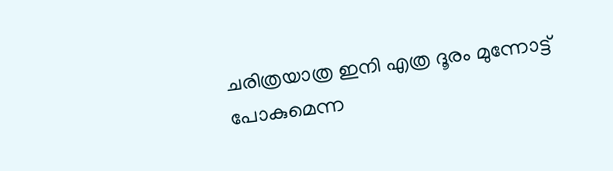ചരിത്രയാത്ര ഇനി എത്ര ദൂരം മുന്നോട്ട് പോകുമെന്ന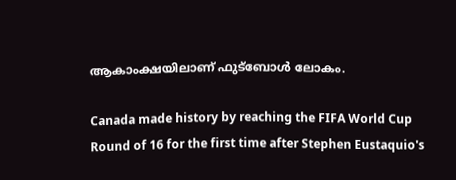ആകാംക്ഷയിലാണ് ഫുട്ബോൾ ലോകം.

Canada made history by reaching the FIFA World Cup Round of 16 for the first time after Stephen Eustaquio's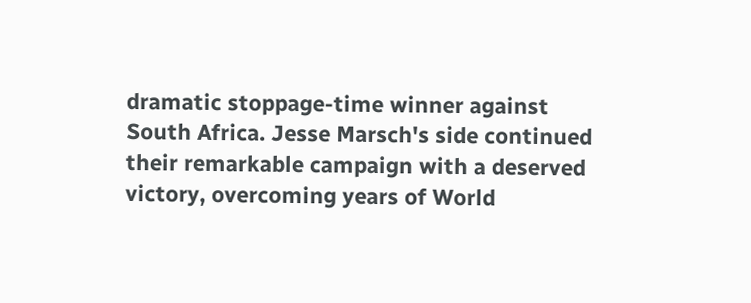dramatic stoppage-time winner against South Africa. Jesse Marsch's side continued their remarkable campaign with a deserved victory, overcoming years of World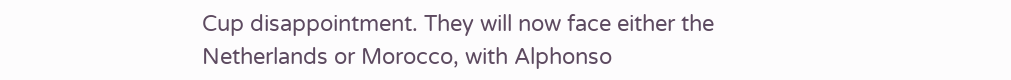Cup disappointment. They will now face either the Netherlands or Morocco, with Alphonso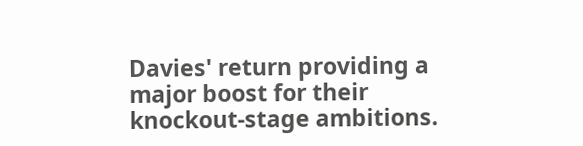Davies' return providing a major boost for their knockout-stage ambitions.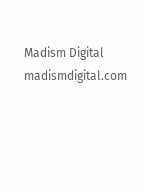Madism Digital
madismdigital.com